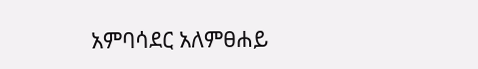አምባሳደር አለምፀሐይ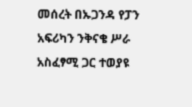መሰረት በኡጋንዳ የፓን አፍሪካን ንቅናቄ ሥራ አስፈፃሚ ጋር ተወያዩ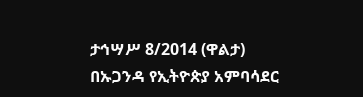ታኅሣሥ 8/2014 (ዋልታ) በኡጋንዳ የኢትዮጵያ አምባሳደር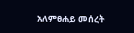አለምፀሐይ መሰረት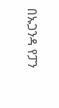በኡጋንዳ የፓን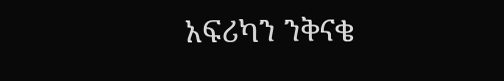አፍሪካን ንቅናቄ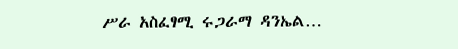ሥራ አስፈፃሚ ሩጋራማ ዳንኤል…